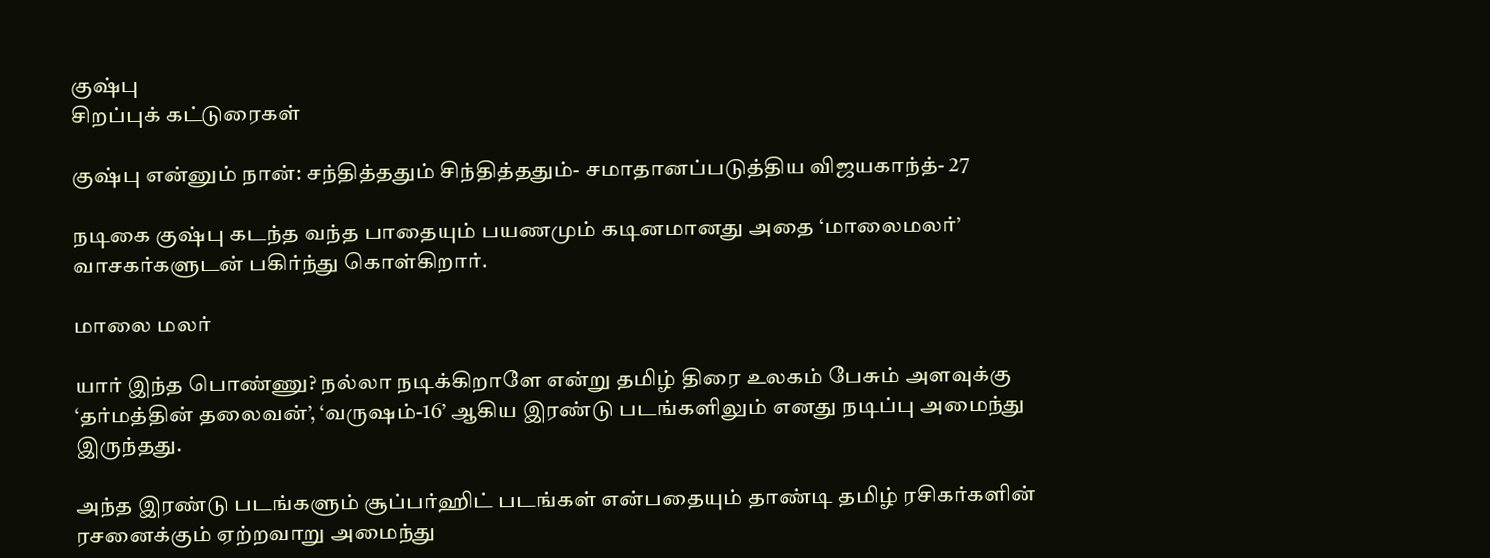குஷ்பு
சிறப்புக் கட்டுரைகள்

குஷ்பு என்னும் நான்: சந்தித்ததும் சிந்தித்ததும்- சமாதானப்படுத்திய விஜயகாந்த்- 27

நடிகை குஷ்பு கடந்த வந்த பாதையும் பயணமும் கடினமானது அதை ‘மாலைமலர்’ வாசகர்களுடன் பகிர்ந்து கொள்கிறார்.

மாலை மலர்

யார் இந்த பொண்ணு? நல்லா நடிக்கிறாளே என்று தமிழ் திரை உலகம் பேசும் அளவுக்கு ‘தர்மத்தின் தலைவன்’, ‘வரு‌ஷம்-16’ ஆகிய இரண்டு படங்களிலும் எனது நடிப்பு அமைந்து இருந்தது.

அந்த இரண்டு படங்களும் சூப்பர்ஹிட் படங்கள் என்பதையும் தாண்டி தமிழ் ரசிகர்களின் ரசனைக்கும் ஏற்றவாறு அமைந்து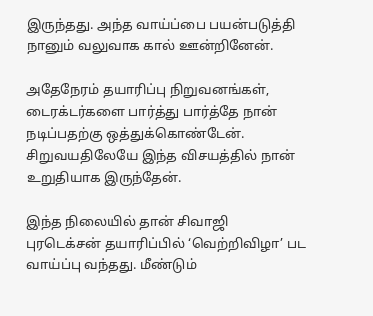இருந்தது. அந்த வாய்ப்பை பயன்படுத்தி நானும் வலுவாக கால் ஊன்றினேன்.

அதேநேரம் தயாரிப்பு நிறுவனங்கள், டைரக்டர்களை பார்த்து பார்த்தே நான் நடிப்பதற்கு ஒத்துக்கொண்டேன். சிறுவயதிலேயே இந்த விசயத்தில் நான் உறுதியாக இருந்தேன்.

இந்த நிலையில் தான் சிவாஜி புரடெக்சன் தயாரிப்பில் ‘வெற்றிவிழா’ பட வாய்ப்பு வந்தது. மீண்டும்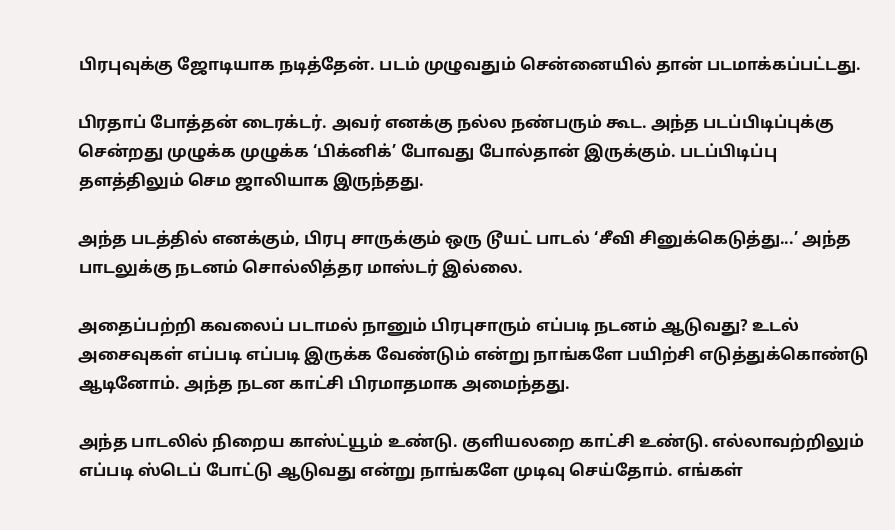பிரபுவுக்கு ஜோடியாக நடித்தேன். படம் முழுவதும் சென்னையில் தான் படமாக்கப்பட்டது.

பிரதாப் போத்தன் டைரக்டர். அவர் எனக்கு நல்ல நண்பரும் கூட. அந்த படப்பிடிப்புக்கு சென்றது முழுக்க முழுக்க ‘பிக்னிக்’ போவது போல்தான் இருக்கும். படப்பிடிப்பு தளத்திலும் செம ஜாலியாக இருந்தது.

அந்த படத்தில் எனக்கும், பிரபு சாருக்கும் ஒரு டூயட் பாடல் ‘சீவி சினுக்கெடுத்து...’ அந்த பாடலுக்கு நடனம் சொல்லித்தர மாஸ்டர் இல்லை.

அதைப்பற்றி கவலைப் படாமல் நானும் பிரபுசாரும் எப்படி நடனம் ஆடுவது? உடல் அசைவுகள் எப்படி எப்படி இருக்க வேண்டும் என்று நாங்களே பயிற்சி எடுத்துக்கொண்டு ஆடினோம். அந்த நடன காட்சி பிரமாதமாக அமைந்தது.

அந்த பாடலில் நிறைய காஸ்ட்யூம் உண்டு. குளியலறை காட்சி உண்டு. எல்லாவற்றிலும் எப்படி ஸ்டெப் போட்டு ஆடுவது என்று நாங்களே முடிவு செய்தோம். எங்கள்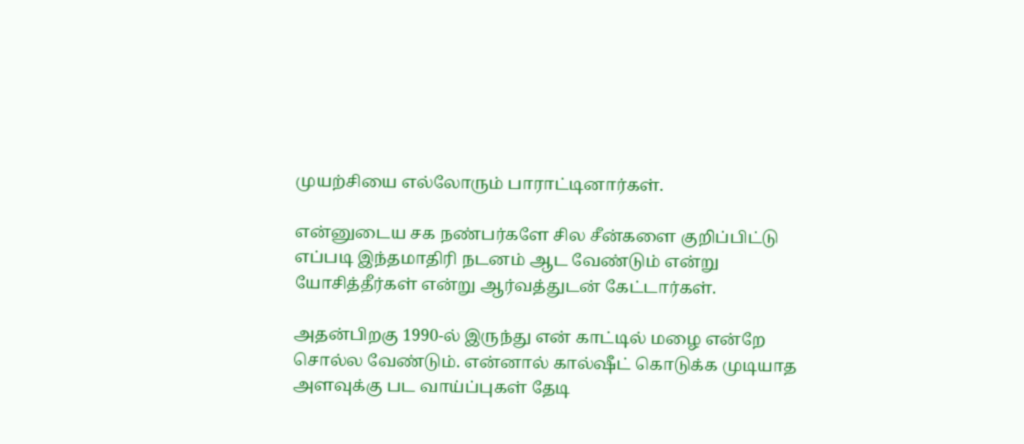முயற்சியை எல்லோரும் பாராட்டினார்கள்.

என்னுடைய சக நண்பர்களே சில சீன்களை குறிப்பிட்டு எப்படி இந்தமாதிரி நடனம் ஆட வேண்டும் என்று யோசித்தீர்கள் என்று ஆர்வத்துடன் கேட்டார்கள்.

அதன்பிறகு 1990-ல் இருந்து என் காட்டில் மழை என்றே சொல்ல வேண்டும். என்னால் கால்ஷீட் கொடுக்க முடியாத அளவுக்கு பட வாய்ப்புகள் தேடி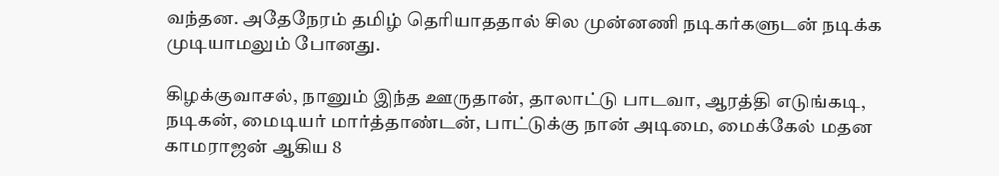வந்தன. அதேநேரம் தமிழ் தெரியாததால் சில முன்னணி நடிகர்களுடன் நடிக்க முடியாமலும் போனது.

கிழக்குவாசல், நானும் இந்த ஊருதான், தாலாட்டு பாடவா, ஆரத்தி எடுங்கடி, நடிகன், மைடியர் மார்த்தாண்டன், பாட்டுக்கு நான் அடிமை, மைக்கேல் மதன காமராஜன் ஆகிய 8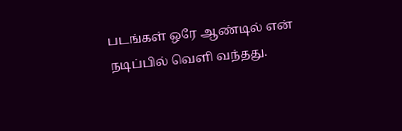படங்கள் ஒரே ஆண்டில் என் நடிப்பில் வெளி வந்தது.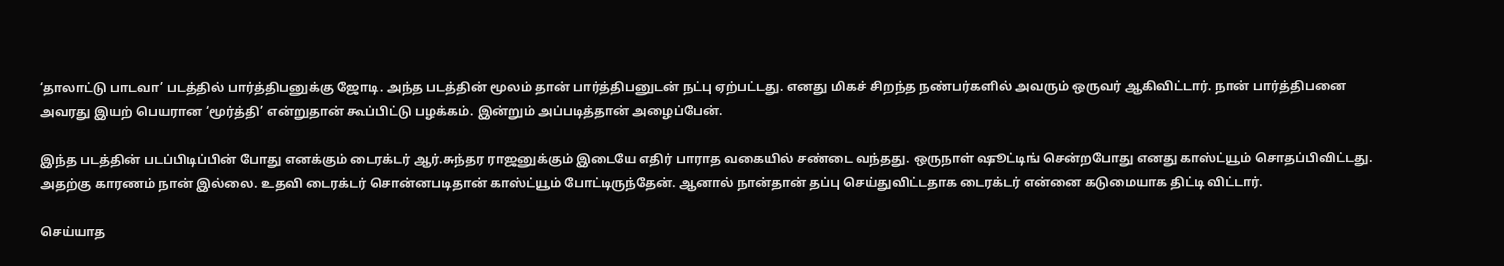‘தாலாட்டு பாடவா’ படத்தில் பார்த்திபனுக்கு ஜோடி. அந்த படத்தின் மூலம் தான் பார்த்திபனுடன் நட்பு ஏற்பட்டது. எனது மிகச் சிறந்த நண்பர்களில் அவரும் ஒருவர் ஆகிவிட்டார். நான் பார்த்திபனை அவரது இயற் பெயரான ‘மூர்த்தி’ என்றுதான் கூப்பிட்டு பழக்கம். இன்றும் அப்படித்தான் அழைப்பேன்.

இந்த படத்தின் படப்பிடிப்பின் போது எனக்கும் டைரக்டர் ஆர்.சுந்தர ராஜனுக்கும் இடையே எதிர் பாராத வகையில் சண்டை வந்தது. ஒருநாள் ஷூட்டிங் சென்றபோது எனது காஸ்ட்யூம் சொதப்பிவிட்டது. அதற்கு காரணம் நான் இல்லை. உதவி டைரக்டர் சொன்னபடிதான் காஸ்ட்யூம் போட்டிருந்தேன். ஆனால் நான்தான் தப்பு செய்துவிட்டதாக டைரக்டர் என்னை கடுமையாக திட்டி விட்டார்.

செய்யாத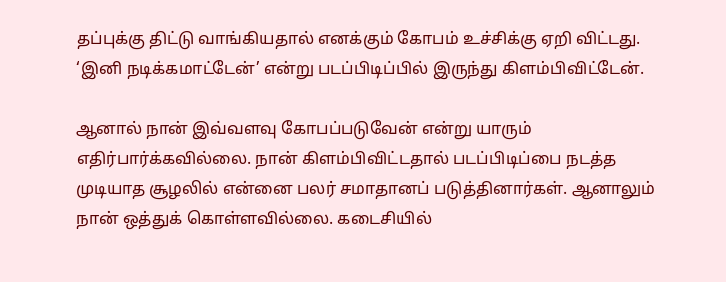தப்புக்கு திட்டு வாங்கியதால் எனக்கும் கோபம் உச்சிக்கு ஏறி விட்டது. ‘இனி நடிக்கமாட்டேன்’ என்று படப்பிடிப்பில் இருந்து கிளம்பிவிட்டேன்.

ஆனால் நான் இவ்வளவு கோபப்படுவேன் என்று யாரும் எதிர்பார்க்கவில்லை. நான் கிளம்பிவிட்டதால் படப்பிடிப்பை நடத்த முடியாத சூழலில் என்னை பலர் சமாதானப் படுத்தினார்கள். ஆனாலும் நான் ஒத்துக் கொள்ளவில்லை. கடைசியில்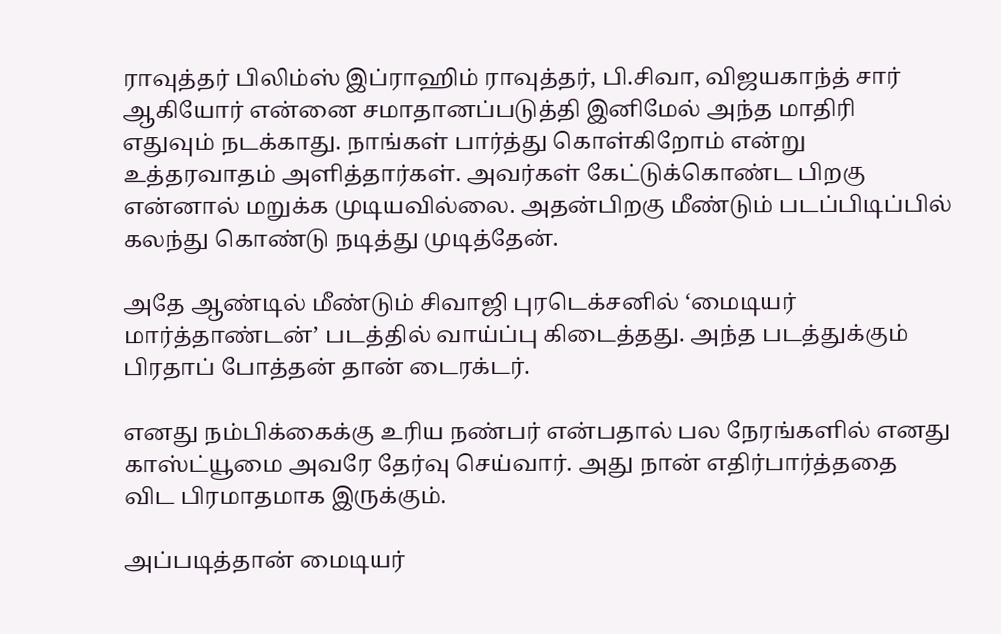ராவுத்தர் பிலிம்ஸ் இப்ராஹிம் ராவுத்தர், பி.சிவா, விஜயகாந்த் சார் ஆகியோர் என்னை சமாதானப்படுத்தி இனிமேல் அந்த மாதிரி எதுவும் நடக்காது. நாங்கள் பார்த்து கொள்கிறோம் என்று உத்தரவாதம் அளித்தார்கள். அவர்கள் கேட்டுக்கொண்ட பிறகு என்னால் மறுக்க முடியவில்லை. அதன்பிறகு மீண்டும் படப்பிடிப்பில் கலந்து கொண்டு நடித்து முடித்தேன்.

அதே ஆண்டில் மீண்டும் சிவாஜி புரடெக்சனில் ‘மைடியர் மார்த்தாண்டன்’ படத்தில் வாய்ப்பு கிடைத்தது. அந்த படத்துக்கும் பிரதாப் போத்தன் தான் டைரக்டர்.

எனது நம்பிக்கைக்கு உரிய நண்பர் என்பதால் பல நேரங்களில் எனது காஸ்ட்யூமை அவரே தேர்வு செய்வார். அது நான் எதிர்பார்த்ததை விட பிரமாதமாக இருக்கும்.

அப்படித்தான் மைடியர்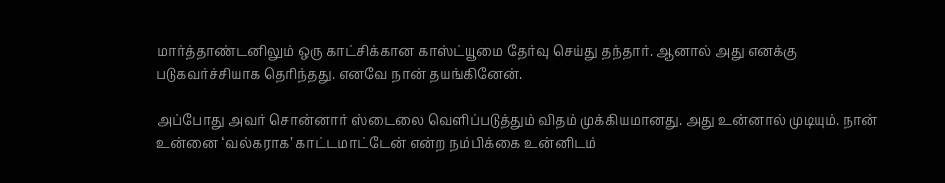மார்த்தாண்டனிலும் ஒரு காட்சிக்கான காஸ்ட்யூமை தேர்வு செய்து தந்தார். ஆனால் அது எனக்கு படுகவர்ச்சியாக தெரிந்தது. எனவே நான் தயங்கினேன்.

அப்போது அவர் சொன்னார் ஸ்டைலை வெளிப்படுத்தும் விதம் முக்கியமானது. அது உன்னால் முடியும். நான் உன்னை ‘வல்கராக’ காட்டமாட்டேன் என்ற நம்பிக்கை உன்னிடம்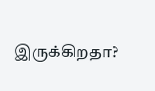இருக்கிறதா?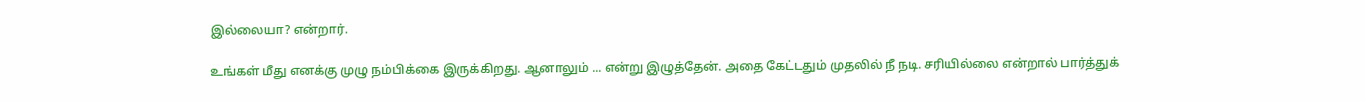இல்லையா? என்றார்.

உங்கள் மீது எனக்கு முழு நம்பிக்கை இருக்கிறது. ஆனாலும் ... என்று இழுத்தேன். அதை கேட்டதும் முதலில் நீ நடி. சரியில்லை என்றால் பார்த்துக்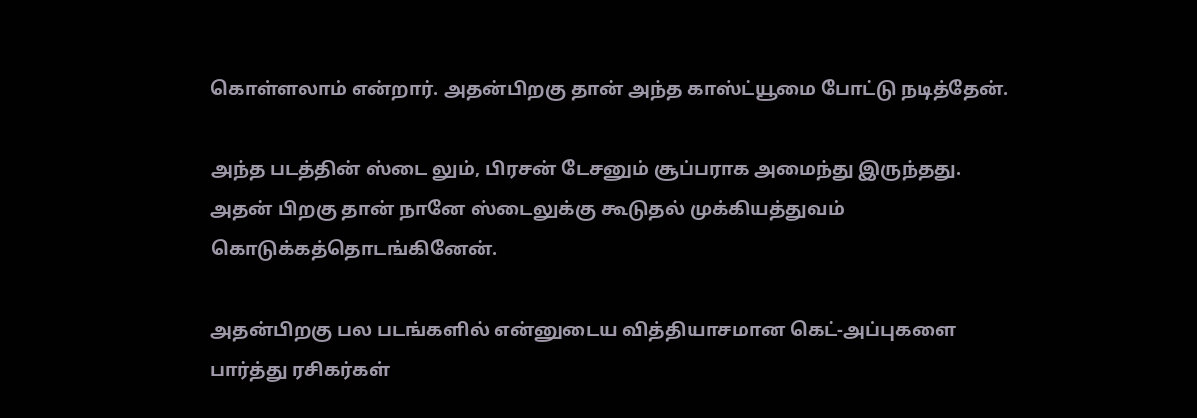கொள்ளலாம் என்றார். அதன்பிறகு தான் அந்த காஸ்ட்யூமை போட்டு நடித்தேன்.

அந்த படத்தின் ஸ்டை லும், பிரசன் டேசனும் சூப்பராக அமைந்து இருந்தது. அதன் பிறகு தான் நானே ஸ்டைலுக்கு கூடுதல் முக்கியத்துவம் கொடுக்கத்தொடங்கினேன்.

அதன்பிறகு பல படங்களில் என்னுடைய வித்தியாசமான கெட்-அப்புகளை பார்த்து ரசிகர்கள்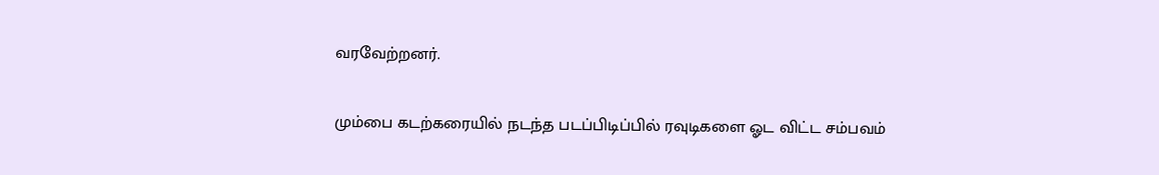வரவேற்றனர்.

மும்பை கடற்கரையில் நடந்த படப்பிடிப்பில் ரவுடிகளை ஓட விட்ட சம்பவம்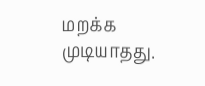மறக்க முடியாதது.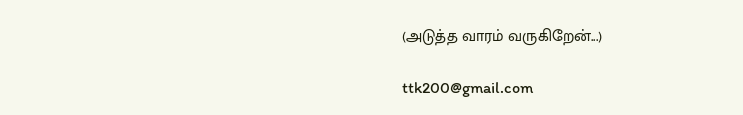(அடுத்த வாரம் வருகிறேன்...)

ttk200@gmail.com